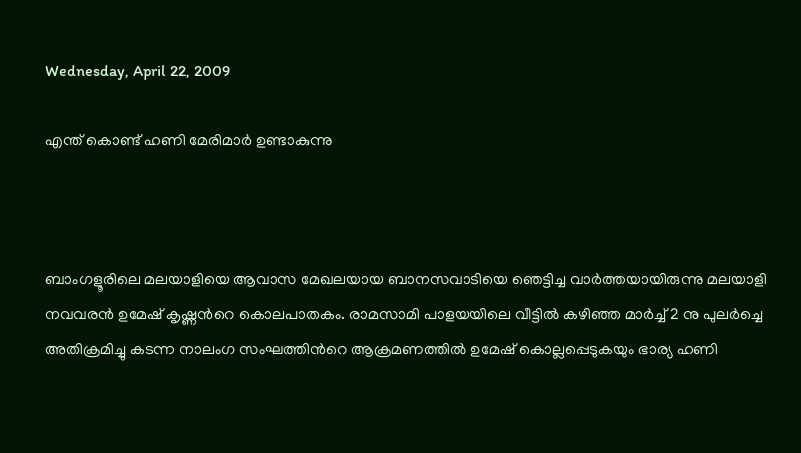Wednesday, April 22, 2009

എന്ത് കൊണ്ട് ഹണി മേരിമാര്‍ ഉണ്ടാകുന്നു



ബാംഗളൂരിലെ മലയാളിയെ ആവാസ മേഖലയായ ബാനസവാടിയെ ഞെട്ടിച്ച വാര്‍ത്തയായിരുന്നു മലയാളി നവവരന്‍ ഉമേഷ് കൃഷ്ണന്‍റെ കൊലപാതകം. രാമസാമി പാളയയിലെ വീട്ടില്‍ കഴിഞ്ഞ മാര്‍ച്ച് 2 നു പുലര്‍ച്ചെ അതിക്രമിച്ചു കടന്ന നാലംഗ സംഘത്തിന്‍റെ ആക്രമണത്തില്‍ ഉമേഷ് കൊല്ലപ്പെടുകയും ഭാര്യ ഹണി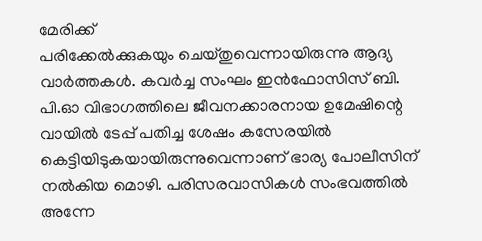മേരിക്ക്
പരിക്കേല്‍ക്കുകയും ചെയ്തുവെന്നായിരുന്നു ആദ്യ വാര്‍ത്തകള്‍. കവര്‍ച്ച സംഘം ഇന്‍ഫോസിസ് ബി. പി.ഓ വിഭാഗത്തിലെ ജീവനക്കാരനായ ഉമേഷിന്റെ വായില്‍ ടേപ്പ് പതിച്ച ശേഷം കസേരയില്‍ കെട്ടിയിടുകയായിരുന്നുവെന്നാണ് ഭാര്യ പോലീസിന് നല്‍കിയ മൊഴി. പരിസരവാസികള്‍ സംഭവത്തില്‍ അന്നേ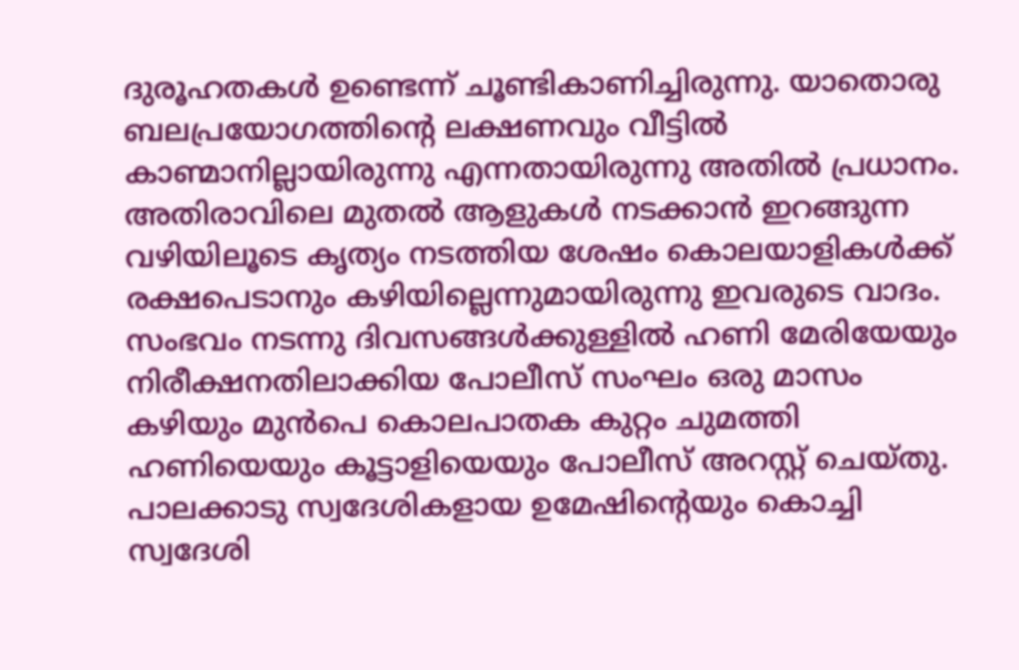ദുരൂഹതകള്‍ ഉണ്ടെന്ന് ചൂണ്ടികാണിച്ചിരുന്നു. യാതൊരു ബലപ്രയോഗത്തിന്റെ ലക്ഷണവും വീട്ടില്‍ കാണ്മാനില്ലായിരുന്നു എന്നതായിരുന്നു അതില്‍ പ്രധാനം. അതിരാവിലെ മുതല്‍ ആളുകള്‍ നടക്കാന്‍ ഇറങ്ങുന്ന വഴിയിലൂടെ കൃത്യം നടത്തിയ ശേഷം കൊലയാളികള്‍ക്ക് രക്ഷപെടാനും കഴിയില്ലെന്നുമായിരുന്നു ഇവരുടെ വാദം. സംഭവം നടന്നു ദിവസങ്ങള്‍ക്കുള്ളില്‍ ഹണി മേരിയേയും നിരീക്ഷനതിലാക്കിയ പോലീസ് സംഘം ഒരു മാസം കഴിയും മുന്‍പെ കൊലപാതക കുറ്റം ചുമത്തി ഹണിയെയും കൂട്ടാളിയെയും പോലീസ് അറസ്റ്റ് ചെയ്തു.
പാലക്കാടു സ്വദേശികളായ ഉമേഷിന്റെയും കൊച്ചി സ്വദേശി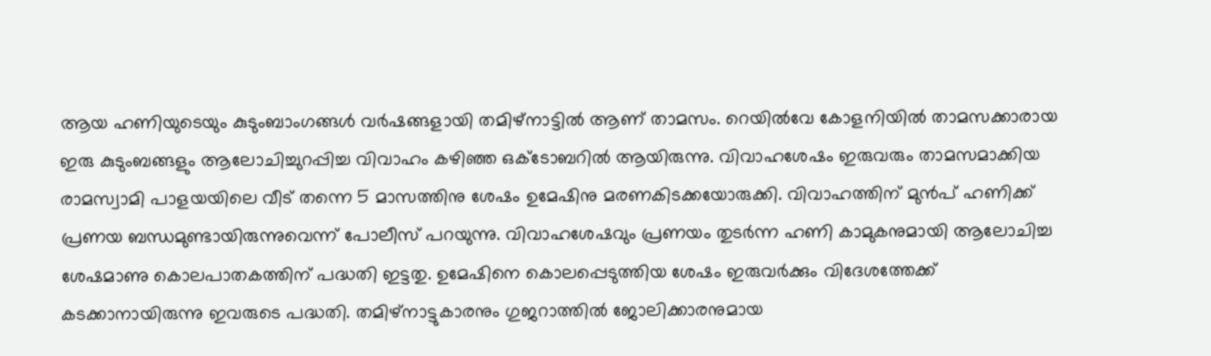ആയ ഹണിയുടെയും കുടുംബാംഗങ്ങള്‍ വര്‍ഷങ്ങളായി തമിഴ്‌നാട്ടില്‍ ആണ് താമസം. റെയില്‍വേ കോളനിയില്‍ താമസക്കാരായ ഇരു കുടുംബങ്ങളും ആലോചിച്ചുറപ്പിച്ച വിവാഹം കഴിഞ്ഞ ഒക്ടോബറില്‍ ആയിരുന്നു. വിവാഹശേഷം ഇരുവരും താമസമാക്കിയ രാമസ്വാമി പാളയയിലെ വീട് തന്നെ 5 മാസത്തിനു ശേഷം ഉമേഷിനു മരണകിടക്കയോരുക്കി. വിവാഹത്തിന് മുന്‍പ് ഹണിക്ക് പ്രണയ ബന്ധമുണ്ടായിരുന്നുവെന്ന് പോലീസ് പറയുന്നു. വിവാഹശേഷവും പ്രണയം തുടര്‍ന്ന ഹണി കാമുകനുമായി ആലോചിച്ച ശേഷമാണു കൊലപാതകത്തിന് പദ്ധതി ഇട്ടതു. ഉമേഷിനെ കൊലപ്പെടുത്തിയ ശേഷം ഇരുവര്‍ക്കും വിദേശത്തേക്ക് കടക്കാനായിരുന്നു ഇവരുടെ പദ്ധതി. തമിഴ്നാട്ടുകാരനും ഗുജറാത്തില്‍ ജോലിക്കാരനുമായ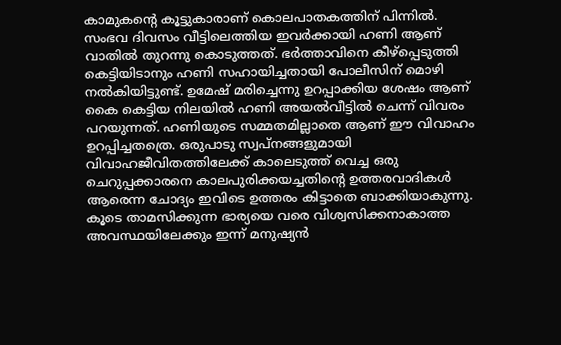കാമുകന്റെ കൂട്ടുകാരാണ് കൊലപാതകത്തിന് പിന്നില്‍. സംഭവ ദിവസം വീട്ടിലെത്തിയ ഇവര്‍ക്കായി ഹണി ആണ് വാതില്‍ തുറന്നു കൊടുത്തത്. ഭര്‍ത്താവിനെ കീഴ്പ്പെടുത്തി കെട്ടിയിടാനും ഹണി സഹായിച്ചതായി പോലീസിന് മൊഴി നല്‍കിയിട്ടുണ്ട്. ഉമേഷ് മരിച്ചെന്നു ഉറപ്പാക്കിയ ശേഷം ആണ് കൈ കെട്ടിയ നിലയില്‍ ഹണി അയല്‍വീട്ടില്‍ ചെന്ന് വിവരം പറയുന്നത്. ഹണിയുടെ സമ്മതമില്ലാതെ ആണ് ഈ വിവാഹം ഉറപ്പിച്ചതത്രെ. ഒരുപാടു സ്വപ്നങ്ങളുമായി വിവാഹജീവിതത്തിലേക്ക് കാലെടുത്ത്‌ വെച്ച ഒരു ചെറുപ്പക്കാരനെ കാലപുരിക്കയച്ചതിന്റെ ഉത്തരവാദികള്‍ ആരെന്ന ചോദ്യം ഇവിടെ ഉത്തരം കിട്ടാതെ ബാക്കിയാകുന്നു. കൂടെ താമസിക്കുന്ന ഭാര്യയെ വരെ വിശ്വസിക്കനാകാത്ത അവസ്ഥയിലേക്കും ഇന്ന് മനുഷ്യന്‍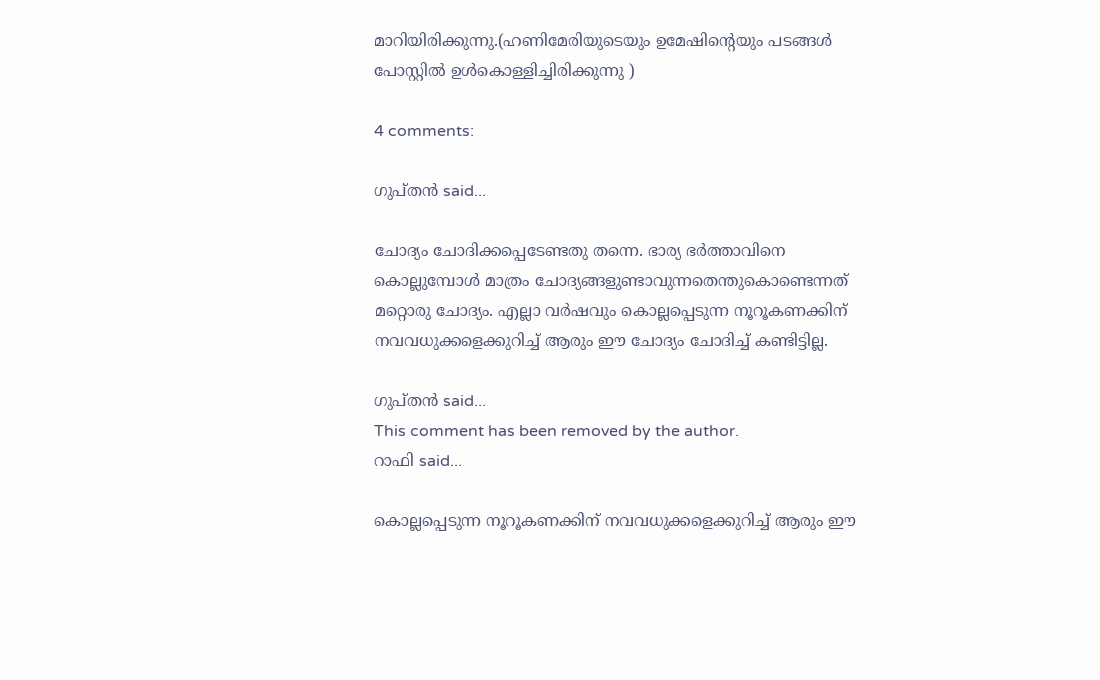മാറിയിരിക്കുന്നു.(ഹണിമേരിയുടെയും ഉമേഷിന്റെയും പടങ്ങള്‍ പോസ്റ്റില്‍ ഉള്‍കൊള്ളിച്ചിരിക്കുന്നു )

4 comments:

ഗുപ്തന്‍ said...

ചോദ്യം ചോദിക്കപ്പെടേണ്ടതു തന്നെ. ഭാര്യ ഭര്‍ത്താവിനെ കൊല്ലുമ്പോള്‍ മാത്രം ചോദ്യങ്ങളുണ്ടാവുന്നതെന്തുകൊണ്ടെന്നത് മറ്റൊരു ചോദ്യം. എല്ലാ വര്‍ഷവും കൊല്ലപ്പെടുന്ന നൂറൂകണക്കിന് നവവധുക്കളെക്കുറിച്ച് ആരും ഈ ചോദ്യം ചോദിച്ച് കണ്ടിട്ടില്ല.

ഗുപ്തന്‍ said...
This comment has been removed by the author.
റാഫി said...

കൊല്ലപ്പെടുന്ന നൂറൂകണക്കിന് നവവധുക്കളെക്കുറിച്ച് ആരും ഈ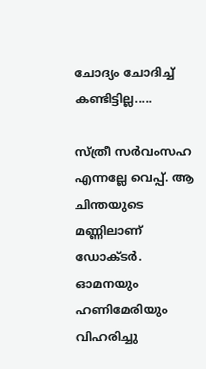ചോദ്യം ചോദിച്ച് കണ്ടിട്ടില്ല.....

സ്ത്രീ സര്‍വംസഹ എന്നല്ലേ വെപ്പ്. ആ ചിന്തയുടെ മണ്ണിലാണ് ഡോക്ടര്‍. ഓമനയും ഹണിമേരിയും വിഹരിച്ചു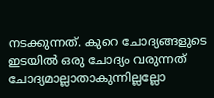നടക്കുന്നത്. കുറെ ചോദ്യങ്ങളുടെ ഇടയില്‍ ഒരു ചോദ്യം വരുന്നത് ചോദ്യമാല്ലാതാകുന്നില്ലല്ലോ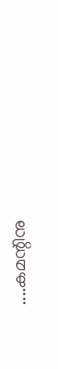....കമന്റിനു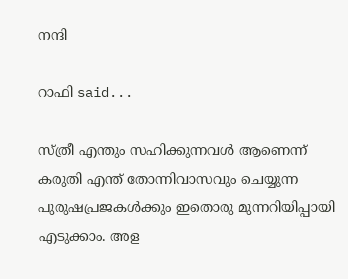നന്ദി

റാഫി said...

സ്ത്രീ എന്തും സഹിക്കുന്നവള്‍ ആണെന്ന് കരുതി എന്ത് തോന്നിവാസവും ചെയ്യുന്ന പുരുഷപ്രജകള്‍ക്കും ഇതൊരു മുന്നറിയിപ്പായി എടുക്കാം. അള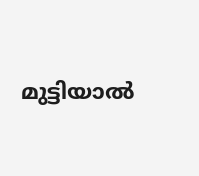മുട്ടിയാല്‍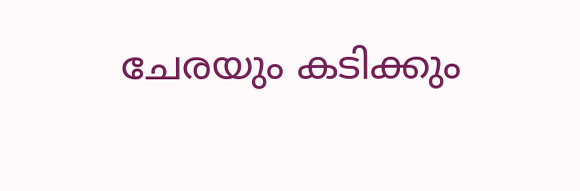ചേരയും കടിക്കും